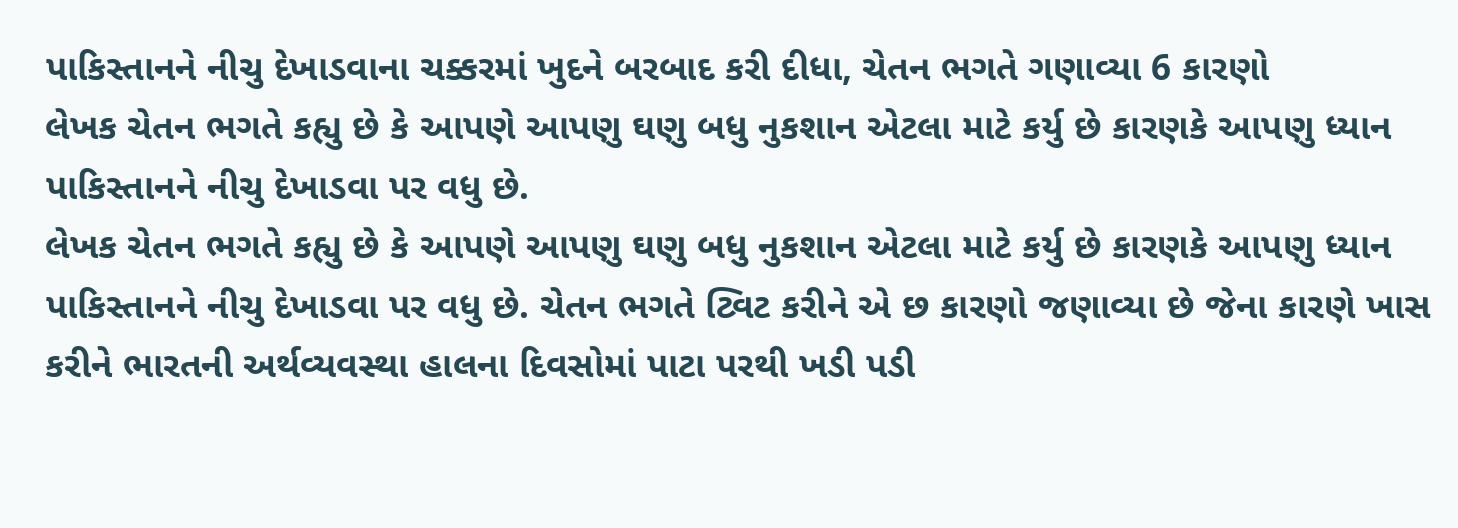પાકિસ્તાનને નીચુ દેખાડવાના ચક્કરમાં ખુદને બરબાદ કરી દીધા, ચેતન ભગતે ગણાવ્યા 6 કારણો
લેખક ચેતન ભગતે કહ્યુ છે કે આપણે આપણુ ઘણુ બધુ નુકશાન એટલા માટે કર્યુ છે કારણકે આપણુ ધ્યાન પાકિસ્તાનને નીચુ દેખાડવા પર વધુ છે.
લેખક ચેતન ભગતે કહ્યુ છે કે આપણે આપણુ ઘણુ બધુ નુકશાન એટલા માટે કર્યુ છે કારણકે આપણુ ધ્યાન પાકિસ્તાનને નીચુ દેખાડવા પર વધુ છે. ચેતન ભગતે ટ્વિટ કરીને એ છ કારણો જણાવ્યા છે જેના કારણે ખાસ કરીને ભારતની અર્થવ્યવસ્થા હાલના દિવસોમાં પાટા પરથી ખડી પડી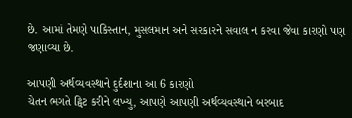છે. આમાં તેમણે પાકિસ્તાન, મુસલમાન અને સરકારને સવાલ ન કરવા જેવા કારણો પણ જણાવ્યા છે.

આપણી અર્થવ્યવસ્થાને દુર્દશાના આ 6 કારણો
ચેતન ભગતે ટ્વિટ કરીને લખ્યુ, આપણે આપણી અર્થવ્યવસ્થાને બરબાદ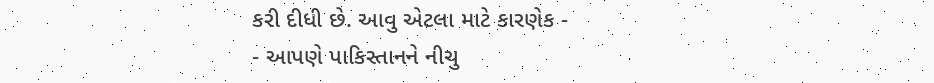કરી દીધી છે. આવુ એટલા માટે કારણેક -
- આપણે પાકિસ્તાનને નીચુ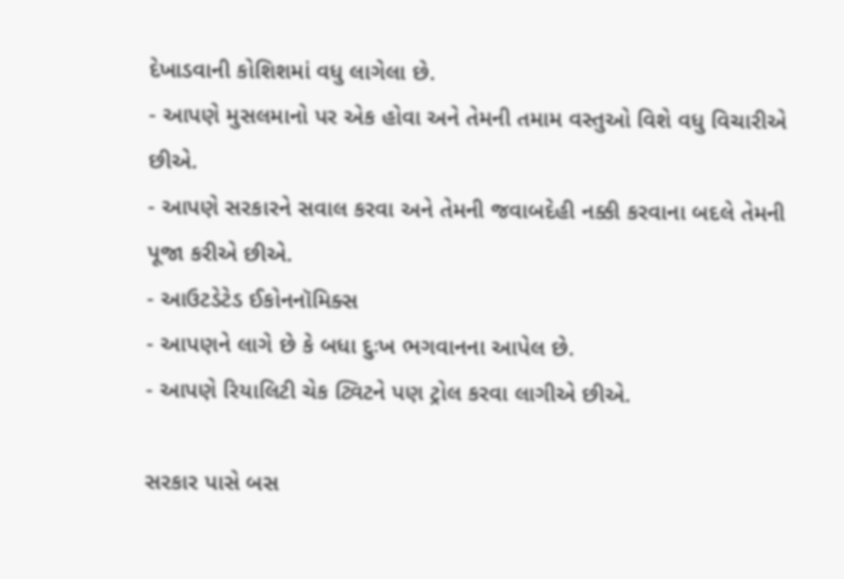દેખાડવાની કોશિશમાં વધુ લાગેલા છે.
- આપણે મુસલમાનો પર એક હોવા અને તેમની તમામ વસ્તુઓ વિશે વધુ વિચારીએ છીએ.
- આપણે સરકારને સવાલ કરવા અને તેમની જવાબદેહી નક્કી કરવાના બદલે તેમની પૂજા કરીએ છીએ.
- આઉટડેટેડ ઈકોનનૉમિક્સ
- આપણને લાગે છે કે બધા દુઃખ ભગવાનના આપેલ છે.
- આપણે રિયાલિટી ચેક ટ્વિટને પણ ટ્રોલ કરવા લાગીએ છીએ.

સરકાર પાસે બસ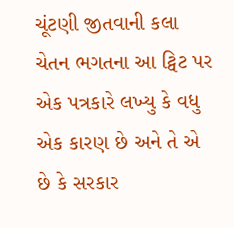ચૂંટણી જીતવાની કલા
ચેતન ભગતના આ ટ્વિટ પર એક પત્રકારે લખ્યુ કે વધુ એક કારણ છે અને તે એ છે કે સરકાર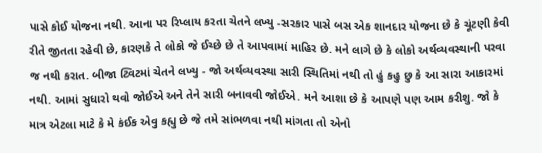પાસે કોઈ યોજના નથી. આના પર રિપ્લાય કરતા ચેતને લખ્યુ -સરકાર પાસે બસ એક શાનદાર યોજના છે કે ચૂંટણી કેવી રીતે જીતતા રહેવી છે, કારણકે તે લોકો જે ઈચ્છે છે તે આપવામાં માહિર છે. મને લાગે છે કે લોકો અર્થવ્યવસ્થાની પરવા જ નથી કરાત. બીજા ટ્વિટમાં ચેતને લખ્યુ - જો અર્થવ્યવસ્થા સારી સ્થિતિમાં નથી તો હું કહુ છુ કે આ સારા આકારમાં નથી. આમાં સુધારો થવો જોઈએ અને તેને સારી બનાવવી જોઈએ. મને આશા છે કે આપણે પણ આમ કરીશુ. જો કે માત્ર એટલા માટે કે મે કંઈક એવુ કહ્યુ છે જે તમે સાંભળવા નથી માંગતા તો એનો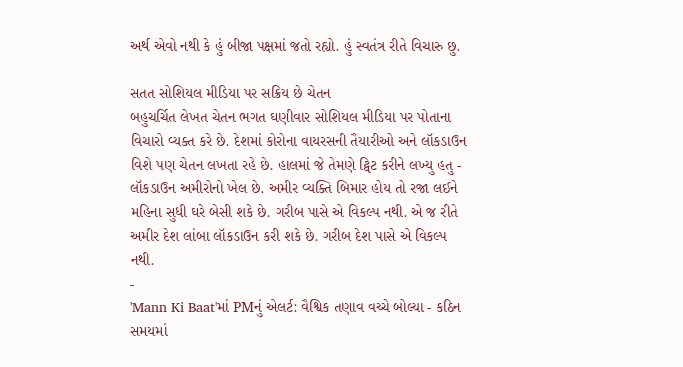અર્થ એવો નથી કે હું બીજા પક્ષમાં જતો રહ્યો. હું સ્વતંત્ર રીતે વિચારુ છુ.

સતત સોશિયલ મીડિયા પર સક્રિય છે ચેતન
બહુચર્ચિત લેખત ચેતન ભગત ઘણીવાર સોશિયલ મીડિયા પર પોતાના વિચારો વ્યક્ત કરે છે. દેશમાં કોરોના વાયરસની તૈયારીઓ અને લૉકડાઉન વિશે પણ ચેતન લખતા રહે છે. હાલમાં જે તેમણે ટ્વિટ કરીને લખ્યુ હતુ - લૉકડાઉન અમીરોનો ખેલ છે. અમીર વ્યક્તિ બિમાર હોય તો રજા લઈને મહિના સુધી ઘરે બેસી શકે છે. ગરીબ પાસે એ વિકલ્પ નથી. એ જ રીતે અમીર દેશ લાંબા લૉકડાઉન કરી શકે છે. ગરીબ દેશ પાસે એ વિકલ્પ નથી.
-
'Mann Ki Baat'માં PMનું એલર્ટ: વૈશ્વિક તણાવ વચ્ચે બોલ્યા - કઠિન સમયમાં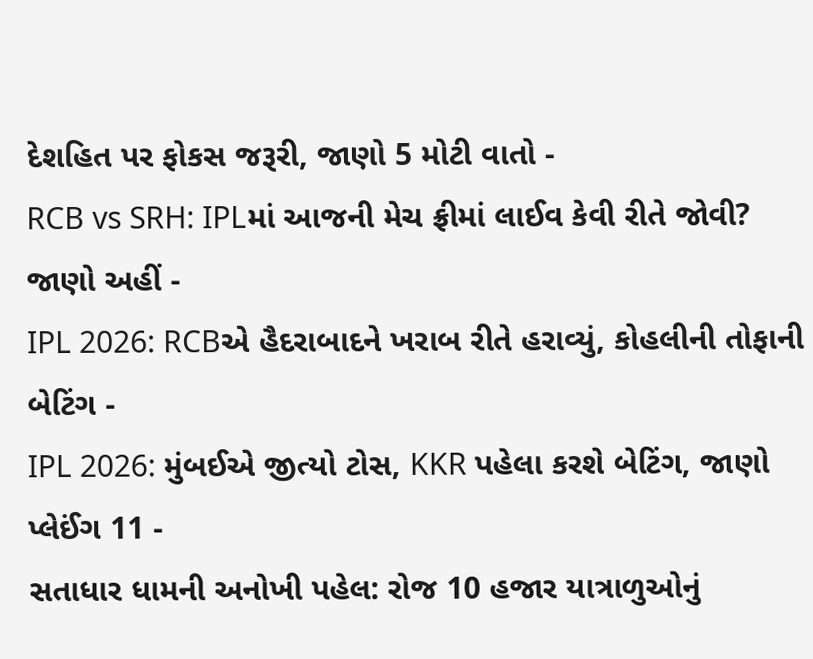દેશહિત પર ફોકસ જરૂરી, જાણો 5 મોટી વાતો -
RCB vs SRH: IPLમાં આજની મેચ ફ્રીમાં લાઈવ કેવી રીતે જોવી? જાણો અહીં -
IPL 2026: RCBએ હૈદરાબાદને ખરાબ રીતે હરાવ્યું, કોહલીની તોફાની બેટિંગ -
IPL 2026: મુંબઈએ જીત્યો ટોસ, KKR પહેલા કરશે બેટિંગ, જાણો પ્લેઈંગ 11 -
સતાધાર ધામની અનોખી પહેલ: રોજ 10 હજાર યાત્રાળુઓનું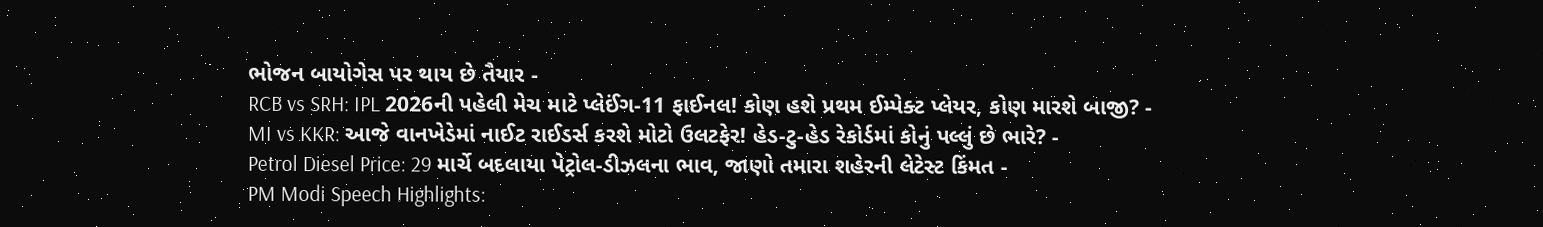ભોજન બાયોગેસ પર થાય છે તૈયાર -
RCB vs SRH: IPL 2026ની પહેલી મેચ માટે પ્લેઈંગ-11 ફાઈનલ! કોણ હશે પ્રથમ ઈમ્પેક્ટ પ્લેયર, કોણ મારશે બાજી? -
MI vs KKR: આજે વાનખેડેમાં નાઈટ રાઈડર્સ કરશે મોટો ઉલટફેર! હેડ-ટુ-હેડ રેકોર્ડમાં કોનું પલ્લું છે ભારે? -
Petrol Diesel Price: 29 માર્ચે બદલાયા પેટ્રોલ-ડીઝલના ભાવ, જાણો તમારા શહેરની લેટેસ્ટ કિંમત -
PM Modi Speech Highlights: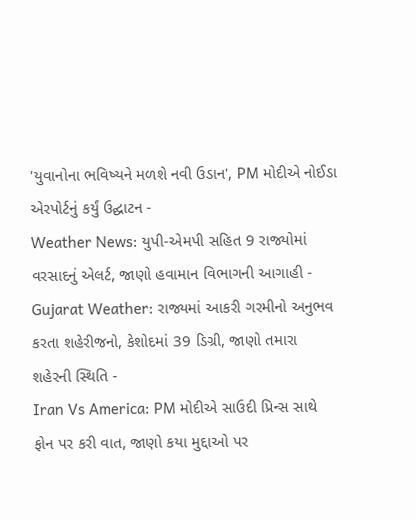'યુવાનોના ભવિષ્યને મળશે નવી ઉડાન', PM મોદીએ નોઈડા એરપોર્ટનું કર્યું ઉદ્ઘાટન -
Weather News: યુપી-એમપી સહિત 9 રાજ્યોમાં વરસાદનું એલર્ટ, જાણો હવામાન વિભાગની આગાહી -
Gujarat Weather: રાજ્યમાં આકરી ગરમીનો અનુભવ કરતા શહેરીજનો, કેશોદમાં 39 ડિગ્રી, જાણો તમારા શહેરની સ્થિતિ -
Iran Vs America: PM મોદીએ સાઉદી પ્રિન્સ સાથે ફોન પર કરી વાત, જાણો કયા મુદ્દાઓ પર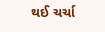થઈ ચર્ચા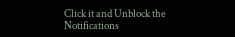Click it and Unblock the Notifications